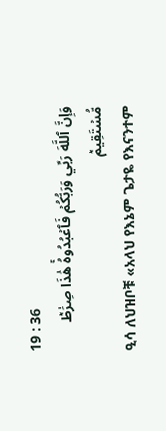19 : 36
وَإِنَّ ٱللَّهَ رَبِّي وَرَبُّكُمۡ فَٱعۡبُدُوهُۚ هَٰذَا صِرَٰطٞ مُّسۡتَقِيمٞ
ዒሳ ለህዝቦቹ «አላህ የእኔም ጌታዬ የእናንተም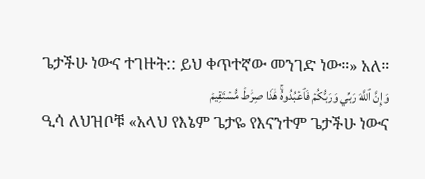ጌታችሁ ነውና ተገዙት:: ይህ ቀጥተኛው መንገድ ነው።» አለ።
وَإِنَّ ٱللَّهَ رَبِّي وَرَبُّكُمۡ فَٱعۡبُدُوهُۚ هَٰذَا صِرَٰطٞ مُّسۡتَقِيمٞ
ዒሳ ለህዝቦቹ «አላህ የእኔም ጌታዬ የእናንተም ጌታችሁ ነውና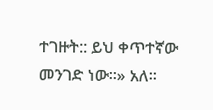ተገዙት:: ይህ ቀጥተኛው መንገድ ነው።» አለ።